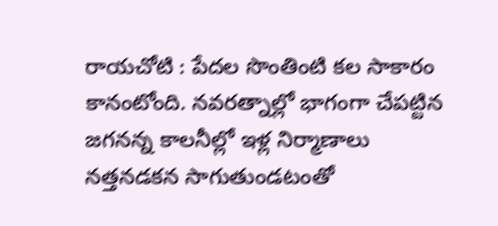రాయచోటి : పేదల సొంతింటి కల సాకారం కానంటోంది. నవరత్నాల్లో భాగంగా చేపట్టిన జగనన్న కాలనీల్లో ఇళ్ల నిర్మాణాలు నత్తనడకన సాగుతుండటంతో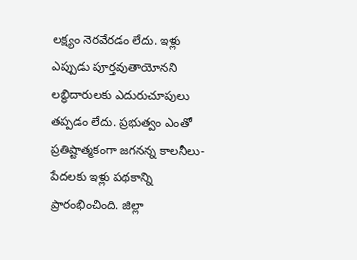లక్ష్యం నెరవేరడం లేదు. ఇళ్లు ఎప్పుడు పూర్తవుతాయోనని లబ్ధిదారులకు ఎదురుచూపులు తప్పడం లేదు. ప్రభుత్వం ఎంతో ప్రతిష్టాత్మకంగా జగనన్న కాలనీలు-పేదలకు ఇళ్లు పథకాన్ని ప్రారంభించింది. జిల్లా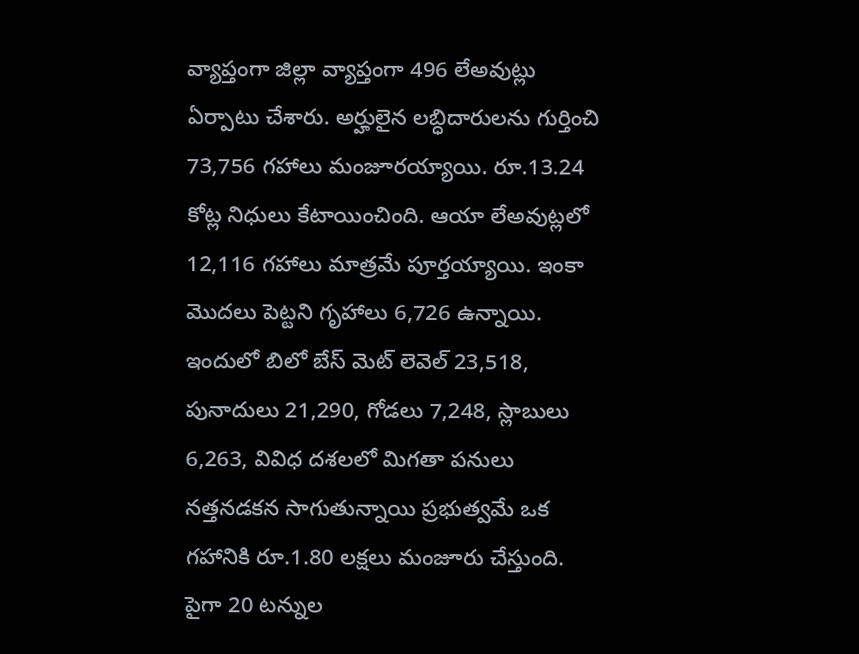వ్యాప్తంగా జిల్లా వ్యాప్తంగా 496 లేఅవుట్లు ఏర్పాటు చేశారు. అర్హులైన లబ్ధిదారులను గుర్తించి 73,756 గహాలు మంజూరయ్యాయి. రూ.13.24 కోట్ల నిధులు కేటాయించింది. ఆయా లేఅవుట్లలో 12,116 గహాలు మాత్రమే పూర్తయ్యాయి. ఇంకా మొదలు పెట్టని గృహాలు 6,726 ఉన్నాయి. ఇందులో బిలో బేస్ మెట్ లెవెల్ 23,518, పునాదులు 21,290, గోడలు 7,248, స్లాబులు 6,263, వివిధ దశలలో మిగతా పనులు నత్తనడకన సాగుతున్నాయి ప్రభుత్వమే ఒక గహానికి రూ.1.80 లక్షలు మంజూరు చేస్తుంది. పైగా 20 టన్నుల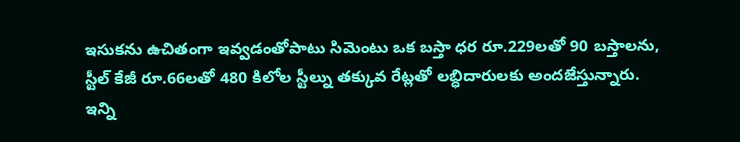ఇసుకను ఉచితంగా ఇవ్వడంతోపాటు సిమెంటు ఒక బస్తా ధర రూ.229లతో 90 బస్తాలను, స్టీల్ కేజీ రూ.66లతో 480 కిలోల స్టీల్ను తక్కువ రేట్లతో లబ్ధిదారులకు అందజేస్తున్నారు. ఇన్ని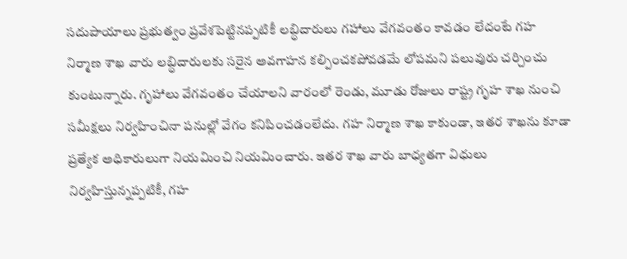సదుపాయాలు ప్రభుత్వం ప్రవేశపెట్టినప్పటికీ లబ్ధిదారులు గహాలు వేగవంతం కావడం లేదంటే గహ నిర్మాణ శాఖ వారు లబ్ధిదారులకు సరైన అవగాహన కల్పించకపోవడమే లోపమని పలువురు చర్చించు కుంటున్నారు. గృహాలు వేగవంతం చేయాలని వారంలో రెండు, మూడు రోజులు రాష్ట్ర గృహ శాఖ నుంచి సమీక్షలు నిర్వహించినా పనుల్లో వేగం కనిపించడంలేదు. గహ నిర్మాణ శాఖ కాకుండా, ఇతర శాఖను కూడా ప్రత్యేక అధికారులుగా నియమించి నియమించారు. ఇతర శాఖ వారు బాధ్యతగా విధులు నిర్వహిస్తున్నప్పటికీ, గహ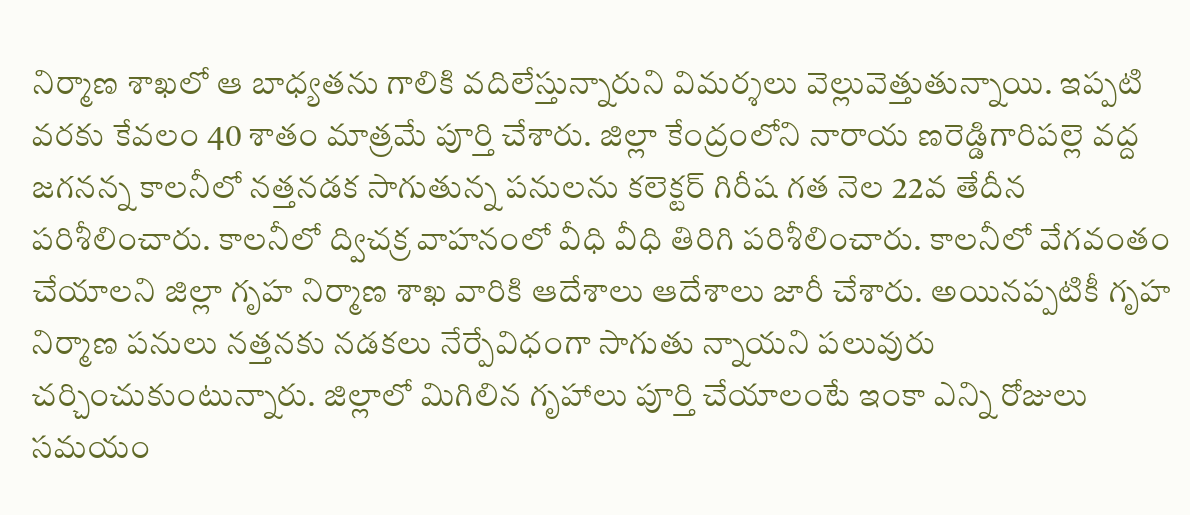నిర్మాణ శాఖలో ఆ బాధ్యతను గాలికి వదిలేస్తున్నారుని విమర్శలు వెల్లువెత్తుతున్నాయి. ఇప్పటి వరకు కేవలం 40 శాతం మాత్రమే పూర్తి చేశారు. జిల్లా కేంద్రంలోని నారాయ ణరెడ్డిగారిపల్లె వద్ద జగనన్న కాలనీలో నత్తనడక సాగుతున్న పనులను కలెక్టర్ గిరీష గత నెల 22వ తేదీన పరిశీలించారు. కాలనీలో ద్విచక్ర వాహనంలో వీధి వీధి తిరిగి పరిశీలించారు. కాలనీలో వేగవంతం చేయాలని జిల్లా గృహ నిర్మాణ శాఖ వారికి ఆదేశాలు ఆదేశాలు జారీ చేశారు. అయినప్పటికీ గృహ నిర్మాణ పనులు నత్తనకు నడకలు నేర్పేవిధంగా సాగుతు న్నాయని పలువురు చర్చించుకుంటున్నారు. జిల్లాలో మిగిలిన గృహాలు పూర్తి చేయాలంటే ఇంకా ఎన్ని రోజులు సమయం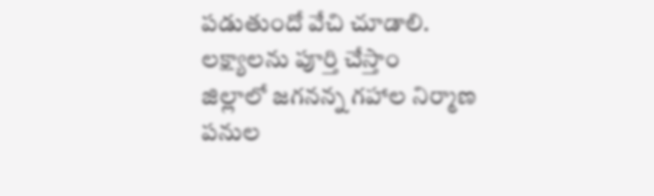పడుతుందో వేచి చూడాలి.
లక్ష్యాలను పూర్తి చేస్తాం
జిల్లాలో జగనన్న గహాల నిర్మాణ పనుల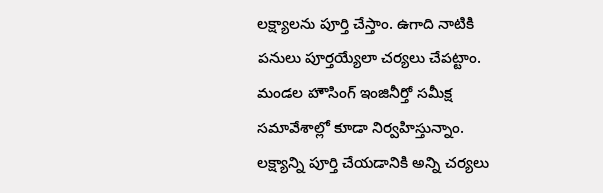లక్ష్యాలను పూర్తి చేస్తాం. ఉగాది నాటికి పనులు పూర్తయ్యేలా చర్యలు చేపట్టాం. మండల హౌసింగ్ ఇంజినీర్తో సమీక్ష సమావేశాల్లో కూడా నిర్వహిస్తున్నాం. లక్ష్యాన్ని పూర్తి చేయడానికి అన్ని చర్యలు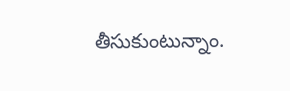తీసుకుంటున్నాం.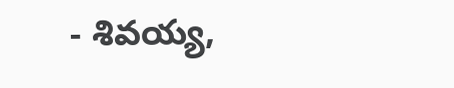- శివయ్య,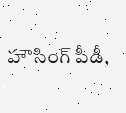హౌసింగ్ పీడీ,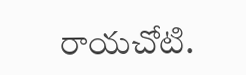రాయచోటి.